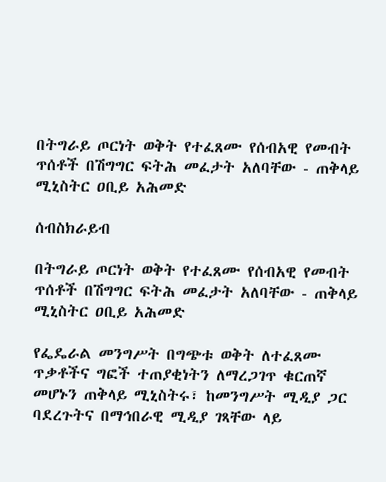በትግራይ ጦርነት ወቅት የተፈጸሙ የሰብአዊ የመብት ጥሰቶች በሽግግር ፍትሕ መፈታት አለባቸው - ጠቅላይ ሚኒስትር ዐቢይ አሕመድ

ሰብስክራይብ

በትግራይ ጦርነት ወቅት የተፈጸሙ የሰብአዊ የመብት ጥሰቶች በሽግግር ፍትሕ መፈታት አለባቸው - ጠቅላይ ሚኒስትር ዐቢይ አሕመድ

የፌዴራል መንግሥት በግጭቱ ወቅት ለተፈጸሙ ጥቃቶችና ግፎች ተጠያቂነትን ለማረጋገጥ ቁርጠኛ መሆኑን ጠቅላይ ሚኒስትሩ፣ ከመንግሥት ሚዲያ ጋር ባደረጉትና በማኅበራዊ ሚዲያ ገጻቸው ላይ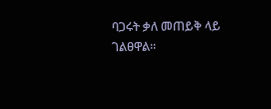ባጋሩት ቃለ መጠይቅ ላይ ገልፀዋል።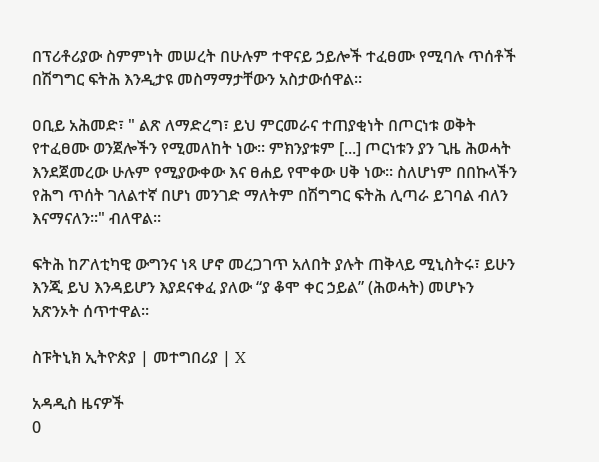በፕሪቶሪያው ስምምነት መሠረት በሁሉም ተዋናይ ኃይሎች ተፈፀሙ የሚባሉ ጥሰቶች በሽግግር ፍትሕ እንዲታዩ መስማማታቸውን አስታውሰዋል፡፡

ዐቢይ አሕመድ፣ " ልጽ ለማድረግ፣ ይህ ምርመራና ተጠያቂነት በጦርነቱ ወቅት የተፈፀሙ ወንጀሎችን የሚመለከት ነው፡፡ ምክንያቱም [...] ጦርነቱን ያን ጊዜ ሕወሓት እንደጀመረው ሁሉም የሚያውቀው እና ፀሐይ የሞቀው ሀቅ ነው፡፡ ስለሆነም በበኩላችን የሕግ ጥሰት ገለልተኛ በሆነ መንገድ ማለትም በሽግግር ፍትሕ ሊጣራ ይገባል ብለን እናማናለን፡፡" ብለዋል፡፡

ፍትሕ ከፖለቲካዊ ውግንና ነጻ ሆኖ መረጋገጥ አለበት ያሉት ጠቅላይ ሚኒስትሩ፣ ይሁን እንጂ ይህ እንዳይሆን እያደናቀፈ ያለው “ያ ቆሞ ቀር ኃይል” (ሕወሓት) መሆኑን አጽንኦት ሰጥተዋል፡፡

ስፑትኒክ ኢትዮጵያ | መተግበሪያ | X

አዳዲስ ዜናዎች
0